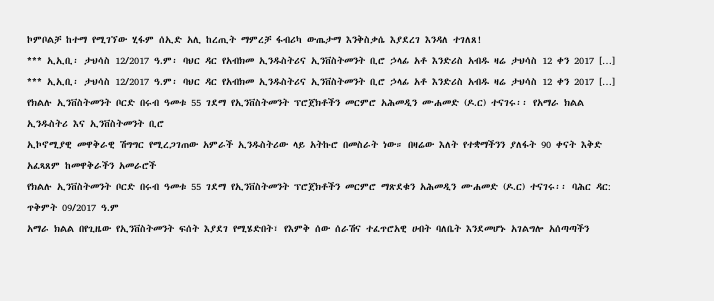ኮምቦልቻ ከተማ የሚገኘው ሂፋም ሰኢድ አሊ ከረጢት ማምረቻ ፋብሪካ ውጤታማ እንቅስቃሴ እያደረገ እንዳለ ተገለጸ!
*** ኢኢቢ፡ ታህሳስ 12/2017 ዓ.ም፡ ባህር ዳር የአብክመ ኢንዱስትሪና ኢንቨስትመንት ቢሮ ኃላፊ አቶ እንድሪስ አብዱ ዛሬ ታህሳስ 12 ቀን 2017 […]
*** ኢኢቢ፡ ታህሳስ 12/2017 ዓ.ም፡ ባህር ዳር የአብክመ ኢንዱስትሪና ኢንቨስትመንት ቢሮ ኃላፊ አቶ እንድሪስ አብዱ ዛሬ ታህሳስ 12 ቀን 2017 […]
የክልሉ ኢንቨስትመንት ቦርድ በሩብ ዓመቱ 55 ገደማ የኢንቨስትመንት ፕሮጀክቶችን መርምሮ አሕመዲን ሙሐመድ (ዶ.ር) ተናገሩ፡፡ የአማራ ክልል ኢንዱስትሪ እና ኢንቨስትመንት ቢሮ
ኢኮኖሚያዊ መዋቅራዊ ሽግግር የሚረጋገጠው አምራች ኢንዱስትሪው ላይ አትኩሮ በመስራት ነው። በዛሬው እለት የተቋማችንን ያለፋት 90 ቀናት እቅድ አፈጻጸም ከመዋቅራችን አመራሮች
የክልሉ ኢንቨስትመንት ቦርድ በሩብ ዓመቱ 55 ገደማ የኢንቨስትመንት ፕሮጀክቶችን መርምሮ ማጽደቁን አሕመዲን ሙሐመድ (ዶ.ር) ተናገሩ፡፡ ባሕር ዳር: ጥቅምት 09/2017 ዓ.ም
አማራ ክልል በየጊዜው የኢንቨስትመንት ፍሰት እያደገ የሚሄድበት፣ የእምቅ ሰው ሰራሽና ተፈጥሮአዊ ሀብት ባለቤት እንደመሆኑ አገልግሎ አሰጣጣችን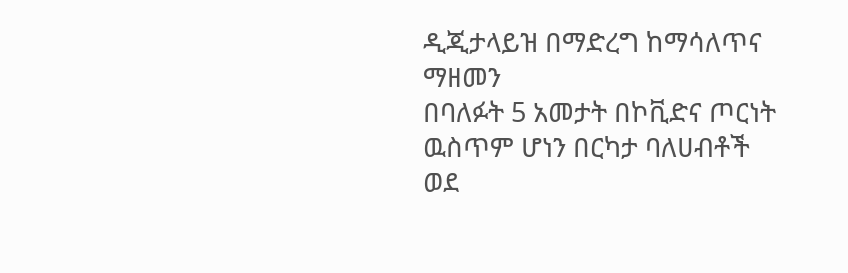ዲጂታላይዝ በማድረግ ከማሳለጥና ማዘመን
በባለፉት 5 አመታት በኮቪድና ጦርነት ዉስጥም ሆነን በርካታ ባለሀብቶች ወደ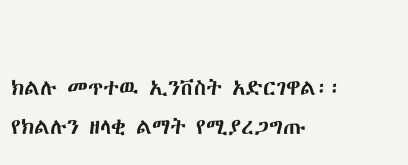ክልሉ መጥተዉ ኢንቨስት አድርገዋል፡፡ የክልሉን ዘላቂ ልማት የሚያረጋግጡ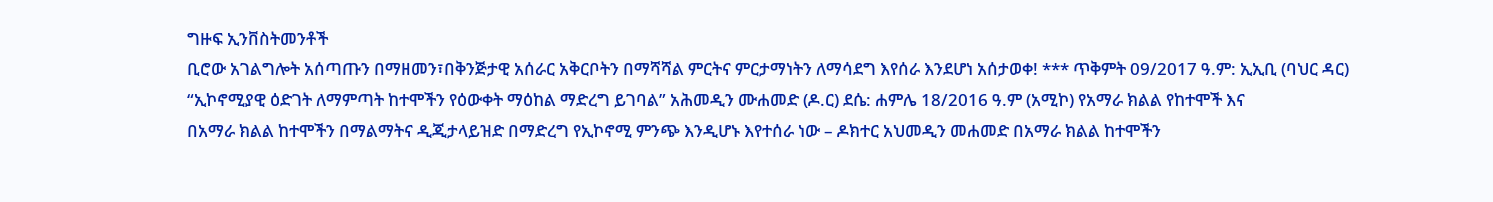ግዙፍ ኢንቨስትመንቶች
ቢሮው አገልግሎት አሰጣጡን በማዘመን፣በቅንጅታዊ አሰራር አቅርቦትን በማሻሻል ምርትና ምርታማነትን ለማሳደግ እየሰራ እንደሆነ አሰታወቀ! *** ጥቅምት 09/2017 ዓ.ም: ኢኢቢ (ባህር ዳር)
“ኢኮኖሚያዊ ዕድገት ለማምጣት ከተሞችን የዕውቀት ማዕከል ማድረግ ይገባል” አሕመዲን ሙሐመድ (ዶ.ር) ደሴ: ሐምሌ 18/2016 ዓ.ም (አሚኮ) የአማራ ክልል የከተሞች እና
በአማራ ክልል ከተሞችን በማልማትና ዲጂታላይዝድ በማድረግ የኢኮኖሚ ምንጭ እንዲሆኑ እየተሰራ ነው – ዶክተር አህመዲን መሐመድ በአማራ ክልል ከተሞችን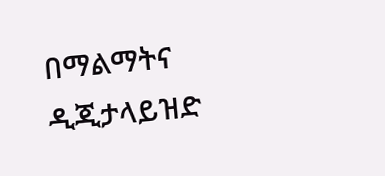በማልማትና ዲጂታላይዝድ